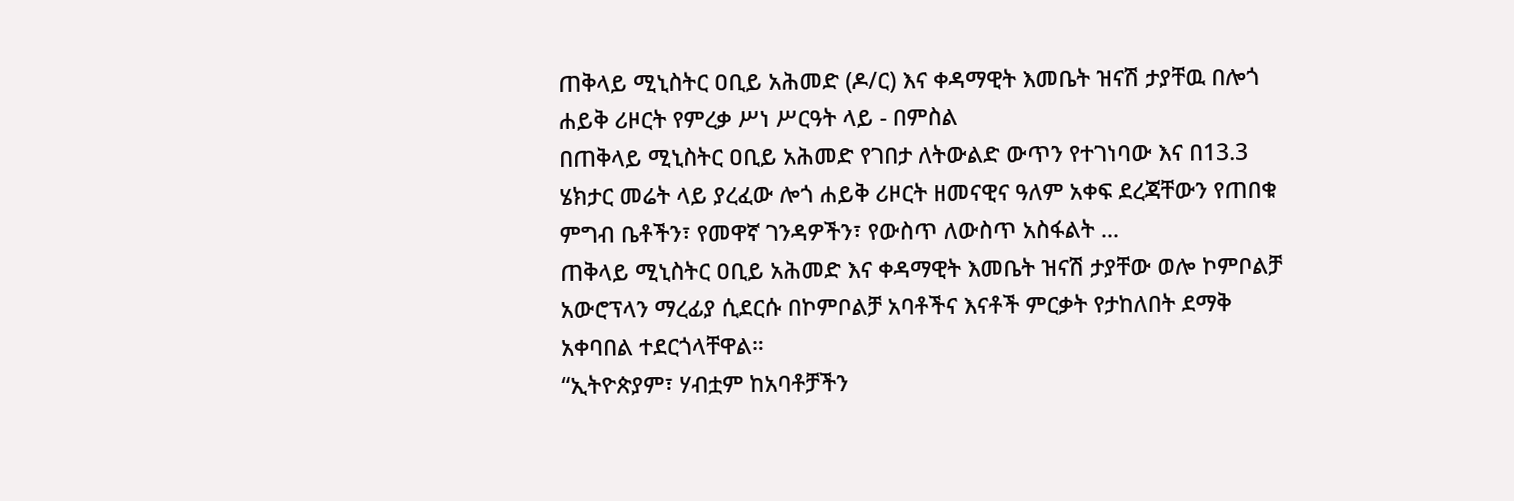ጠቅላይ ሚኒስትር ዐቢይ አሕመድ (ዶ/ር) እና ቀዳማዊት እመቤት ዝናሽ ታያቸዉ በሎጎ ሐይቅ ሪዞርት የምረቃ ሥነ ሥርዓት ላይ - በምስል
በጠቅላይ ሚኒስትር ዐቢይ አሕመድ የገበታ ለትውልድ ውጥን የተገነባው እና በ13.3 ሄክታር መሬት ላይ ያረፈው ሎጎ ሐይቅ ሪዞርት ዘመናዊና ዓለም አቀፍ ደረጃቸውን የጠበቁ ምግብ ቤቶችን፣ የመዋኛ ገንዳዎችን፣ የውስጥ ለውስጥ አስፋልት ...
ጠቅላይ ሚኒስትር ዐቢይ አሕመድ እና ቀዳማዊት እመቤት ዝናሽ ታያቸው ወሎ ኮምቦልቻ አውሮፕላን ማረፊያ ሲደርሱ በኮምቦልቻ አባቶችና እናቶች ምርቃት የታከለበት ደማቅ አቀባበል ተደርጎላቸዋል።
“ኢትዮጵያም፣ ሃብቷም ከአባቶቻችን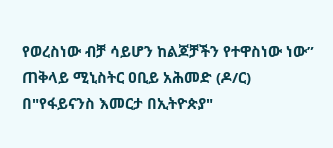የወረስነው ብቻ ሳይሆን ከልጆቻችን የተዋስነው ነው” ጠቅላይ ሚኒስትር ዐቢይ አሕመድ (ዶ/ር) በ"የፋይናንስ እመርታ በኢትዮጵያ"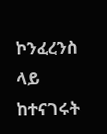ኮንፈረንስ ላይ ከተናገሩት